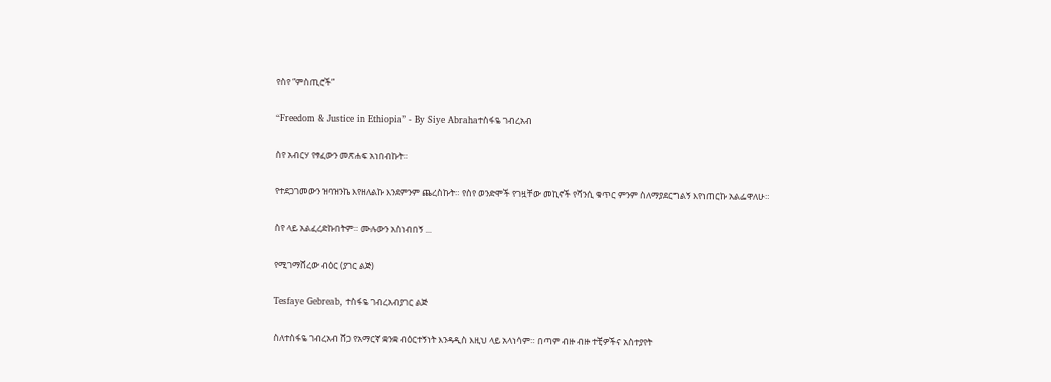የስየ “ምስጢሮች”

“Freedom & Justice in Ethiopia” - By Siye Abrahaተስፋዬ ገብረአብ

ስየ አብርሃ የፃፈውን መጽሐፍ አነበብኩት።

የተደጋገመውን ዝባዝንኬ እየዘለልኩ እንደምንም ጨረስኩት። የስየ ወንድሞች የገዟቸው መኪኖች የሻንሲ ቁጥር ምንም ስለማያደርግልኝ እየነጠርኩ አልፌዋለሁ።

ስየ ላይ አልፈረድኩበትም። ሙሉውን አስነብበኝ ...

የሚገማሸረው ብዕር (ያገር ልጅ)

Tesfaye Gebreab, ተስፋዬ ገብረአብያገር ልጅ

ስለተስፋዬ ገብረአብ ሸጋ የአማርኛ ቋንቋ ብዕርተኝነት እንዳዲስ እዚህ ላይ አላነሳም። በጣም ብዙ ብዙ ተቺዎችና አስተያየት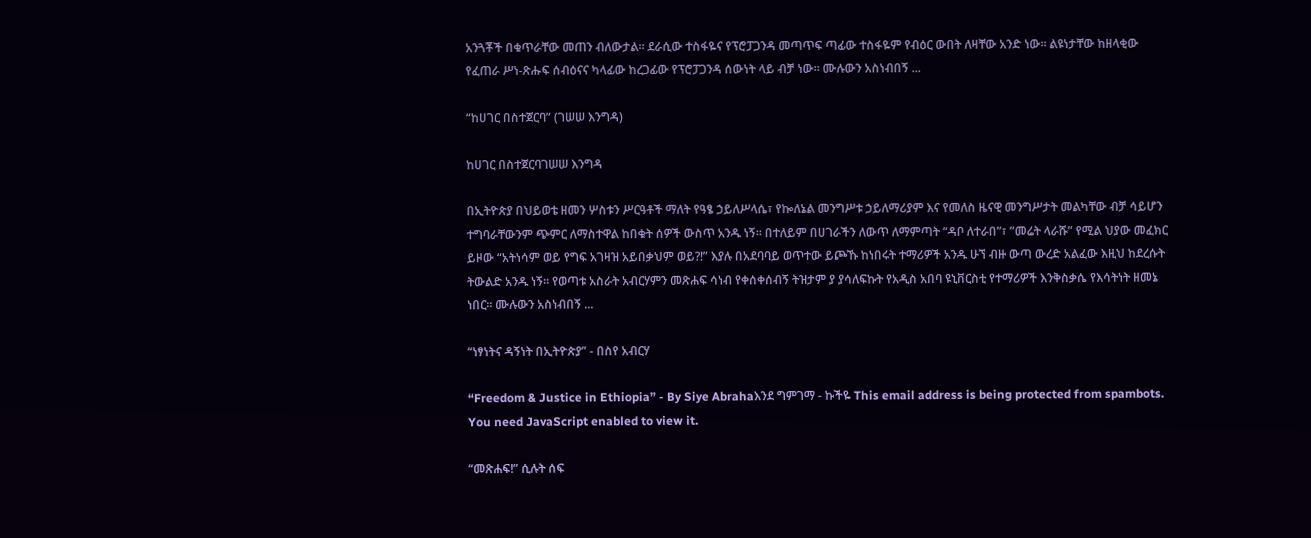አንጓቾች በቁጥራቸው መጠን ብለውታል። ደራሲው ተስፋዬና የፕሮፓጋንዳ መጣጥፍ ጣፊው ተስፋዬም የብዕር ውበት ለዛቸው አንድ ነው። ልዩነታቸው ከዘላቂው የፈጠራ ሥነ-ጽሑፍ ሰብዕናና ካላፊው ከረጋፊው የፕሮፓጋንዳ ሰውነት ላይ ብቻ ነው። ሙሉውን አስነብበኝ ...

“ከሀገር በስተጀርባ” (ገሠሠ እንግዳ)

ከሀገር በስተጀርባገሠሠ እንግዳ

በኢትዮጵያ በህይወቴ ዘመን ሦስቱን ሥርዓቶች ማለት የዓፄ ኃይለሥላሴ፣ የኰለኔል መንግሥቱ ኃይለማሪያም እና የመለስ ዜናዊ መንግሥታት መልካቸው ብቻ ሳይሆን ተግባራቸውንም ጭምር ለማስተዋል ከበቁት ሰዎች ውስጥ አንዱ ነኝ። በተለይም በሀገራችን ለውጥ ለማምጣት “ዳቦ ለተራበ”፣ ”መሬት ላራሹ” የሚል ህያው መፈክር ይዞው “አትነሳም ወይ የግፍ አገዛዝ አይበቃህም ወይ?!” እያሉ በአደባባይ ወጥተው ይጮኹ ከነበሩት ተማሪዎች አንዱ ሁኘ ብዙ ውጣ ውረድ አልፈው እዚህ ከደረሱት ትውልድ አንዱ ነኝ። የወጣቱ አስራት አብርሃምን መጽሐፍ ሳነብ የቀሰቀሰብኝ ትዝታም ያ ያሳለፍኩት የአዲስ አበባ ዩኒቨርስቲ የተማሪዎች እንቅስቃሴ የእሳትነት ዘመኔ ነበር። ሙሉውን አስነብበኝ ...

“ነፃነትና ዳኝነት በኢትዮጵያ” - በስየ አብርሃ

“Freedom & Justice in Ethiopia” - By Siye Abrahaእንደ ግምገማ - ኩችዬ This email address is being protected from spambots. You need JavaScript enabled to view it.

“መጽሐፍ!” ሲሉት ሰፍ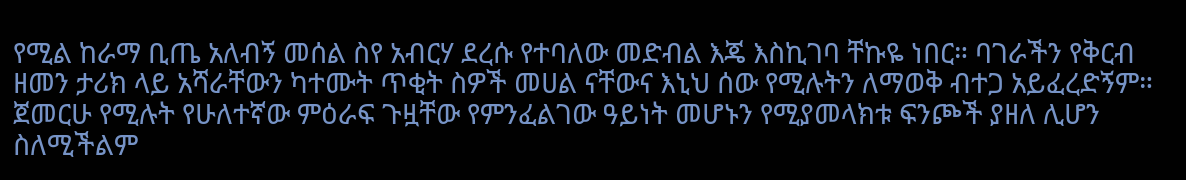የሚል ከራማ ቢጤ አለብኝ መሰል ስየ አብርሃ ደረሱ የተባለው መድብል እጄ እስኪገባ ቸኩዬ ነበር። ባገራችን የቅርብ ዘመን ታሪክ ላይ አሻራቸውን ካተሙት ጥቂት ስዎች መሀል ናቸውና እኒህ ሰው የሚሉትን ለማወቅ ብተጋ አይፈረድኝም። ጀመርሁ የሚሉት የሁለተኛው ምዕራፍ ጉዟቸው የምንፈልገው ዓይነት መሆኑን የሚያመላክቱ ፍንጮች ያዘለ ሊሆን ስለሚችልም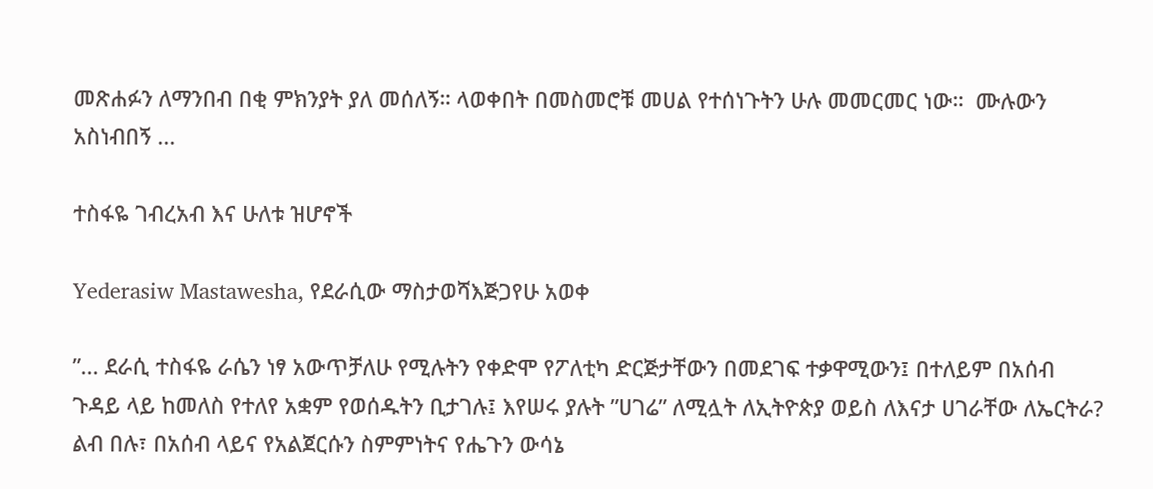መጽሐፉን ለማንበብ በቂ ምክንያት ያለ መሰለኝ። ላወቀበት በመስመሮቹ መሀል የተሰነጉትን ሁሉ መመርመር ነው።  ሙሉውን አስነብበኝ ...

ተስፋዬ ገብረአብ እና ሁለቱ ዝሆኖች

Yederasiw Mastawesha, የደራሲው ማስታወሻእጅጋየሁ አወቀ

”... ደራሲ ተስፋዬ ራሴን ነፃ አውጥቻለሁ የሚሉትን የቀድሞ የፖለቲካ ድርጅታቸውን በመደገፍ ተቃዋሚውን፤ በተለይም በአሰብ ጉዳይ ላይ ከመለስ የተለየ አቋም የወሰዱትን ቢታገሉ፤ እየሠሩ ያሉት ”ሀገሬ” ለሚሏት ለኢትዮጵያ ወይስ ለእናታ ሀገራቸው ለኤርትራ? ልብ በሉ፣ በአሰብ ላይና የአልጀርሱን ስምምነትና የሔጉን ውሳኔ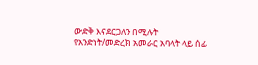ውድቅ እናደርጋለን በሚሉት የአንድነት/መድረክ አመራር አባላት ላይ ሰፊ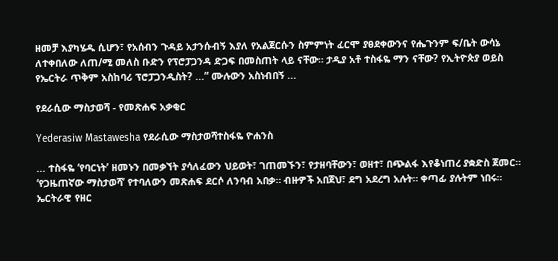ዘመቻ እያካሄዱ ሲሆን፣ የአሰብን ጉዳይ አታንሱብኝ እያለ የአልጀርሱን ስምምነት ፈርሞ ያፀደቀውንና የሔጉንም ፍ/ቤት ውሳኔ ለተቀበለው ለጠ/ሚ መለስ ቡድን የፕሮፓጋንዳ ድጋፍ በመስጠት ላይ ናቸው። ታዲያ አቶ ተስፋዬ ማን ናቸው? የኢትዮጵያ ወይስ የኤርትራ ጥቅም አስከባሪ ፕሮፓጋንዲስት? ...” ሙሉውን አስነብበኝ ...

የደራሲው ማስታወሻ - የመጽሐፍ አቃቂር

Yederasiw Mastawesha የደራሲው ማስታወሻተስፋዬ ዮሐንስ

... ተስፋዬ ‘የባርነት’ ዘመኑን በመቃኘት ያሳለፈውን ህይወት፣ ገጠመኙን፣ የታዘባቸውን፣ ወዘተ፣ በጭልፋ እየቆነጠረ ያቋድስ ጀመር። ‘የጋዜጠኛው ማስታወሻ’ የተባለውን መጽሐፍ ደርሶ ለንባብ አበቃ። ብዙዎች አበጀህ፣ ደግ አደረግ አሉት። ቀጣፊ ያሉትም ነበሩ። ኤርትራዊ የዘር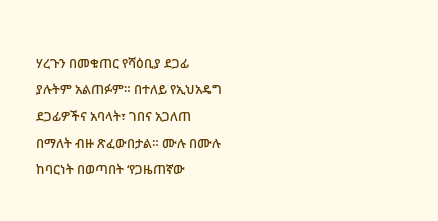ሃረጉን በመቁጠር የሻዕቢያ ደጋፊ ያሉትም አልጠፉም። በተለይ የኢህአዴግ ደጋፊዎችና አባላት፣ ገበና አጋለጠ በማለት ብዙ ጽፈውበታል። ሙሉ በሙሉ ከባርነት በወጣበት ‘የጋዜጠኛው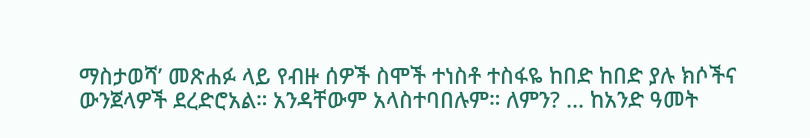ማስታወሻ’ መጽሐፉ ላይ የብዙ ሰዎች ስሞች ተነስቶ ተስፋዬ ከበድ ከበድ ያሉ ክሶችና ውንጀላዎች ደረድሮአል። አንዳቸውም አላስተባበሉም። ለምን? ... ከአንድ ዓመት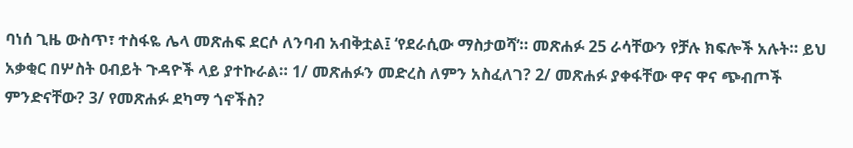ባነሰ ጊዜ ውስጥ፣ ተስፋዬ ሌላ መጽሐፍ ደርሶ ለንባብ አብቅቷል፤ ‘የደራሲው ማስታወሻ’። መጽሐፉ 25 ራሳቸውን የቻሉ ክፍሎች አሉት። ይህ አቃቂር በሦስት ዐብይት ጉዳዮች ላይ ያተኩራል። 1/ መጽሐፉን መድረስ ለምን አስፈለገ? 2/ መጽሐፉ ያቀፋቸው ዋና ዋና ጭብጦች ምንድናቸው? 3/ የመጽሐፉ ደካማ ጎኖችስ?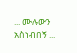... ሙሉውን አስነብበኝ ...